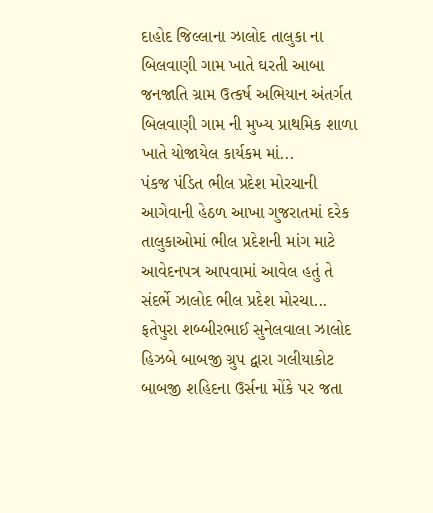દાહોદ જિલ્લાના ઝાલોદ તાલુકા ના બિલવાણી ગામ ખાતે ઘરતી આબા જનજાતિ ગ્રામ ઉત્કર્ષ અભિયાન અંતર્ગત બિલવાણી ગામ ની મુખ્ય પ્રાથમિક શાળા ખાતે યોજાયેલ કાર્યકમ માં...
પંકજ પંડિત ભીલ પ્રદેશ મોરચાની આગેવાની હેઠળ આખા ગુજરાતમાં દરેક તાલુકાઓમાં ભીલ પ્રદેશની માંગ માટે આવેદનપત્ર આપવામાં આવેલ હતું તે સંદર્ભે ઝાલોદ ભીલ પ્રદેશ મોરચા...
ફતેપુરા શબ્બીરભાઈ સુનેલવાલા ઝાલોદ હિઝબે બાબજી ગ્રુપ દ્વારા ગલીયાકોટ બાબજી શહિદના ઉર્સના મોંકે પર જતા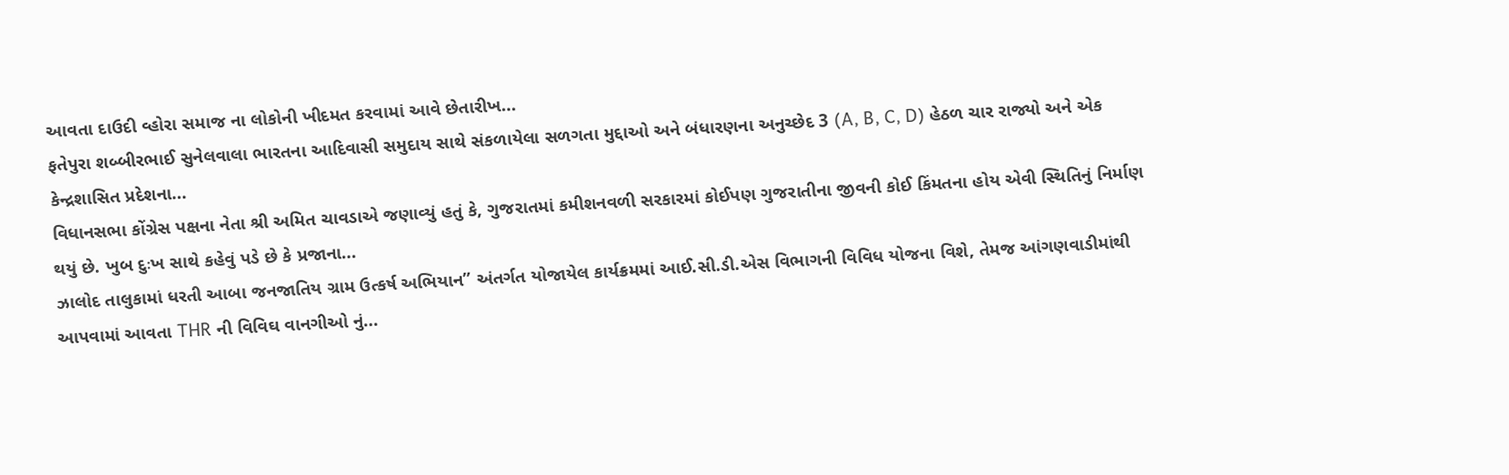આવતા દાઉદી વ્હોરા સમાજ ના લોકોની ખીદમત કરવામાં આવે છેતારીખ...
ફતેપુરા શબ્બીરભાઈ સુનેલવાલા ભારતના આદિવાસી સમુદાય સાથે સંકળાયેલા સળગતા મુદ્દાઓ અને બંધારણના અનુચ્છેદ 3 (A, B, C, D) હેઠળ ચાર રાજ્યો અને એક કેન્દ્રશાસિત પ્રદેશના...
વિધાનસભા કોંગ્રેસ પક્ષના નેતા શ્રી અમિત ચાવડાએ જણાવ્યું હતું કે, ગુજરાતમાં કમીશનવળી સરકારમાં કોઈપણ ગુજરાતીના જીવની કોઈ કિંમતના હોય એવી સ્થિતિનું નિર્માણ થયું છે. ખુબ દુઃખ સાથે કહેવું પડે છે કે પ્રજાના...
ઝાલોદ તાલુકામાં ધરતી આબા જનજાતિય ગ્રામ ઉત્કર્ષ અભિયાન” અંતર્ગત યોજાયેલ કાર્યક્રમમાં આઈ.સી.ડી.એસ વિભાગની વિવિધ યોજના વિશે, તેમજ આંગણવાડીમાંથી આપવામાં આવતા THR ની વિવિઘ વાનગીઓ નું...